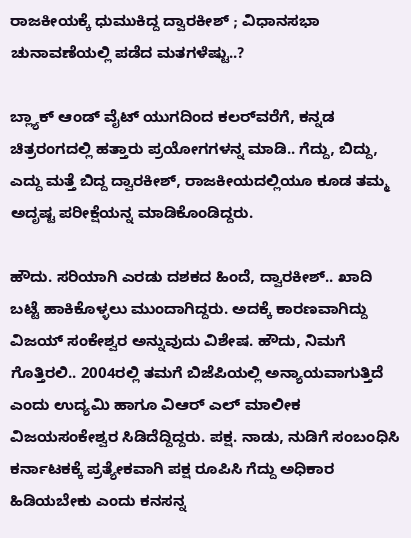ರಾಜಕೀಯಕ್ಕೆ ಧುಮುಕಿದ್ದ ದ್ವಾರಕೀಶ್ ; ವಿಧಾನಸಭಾ ಚುನಾವಣೆಯಲ್ಲಿ ಪಡೆದ ಮತಗಳೆಷ್ಟು..?

ಬ್ಲ್ಯಾಕ್ ಆಂಡ್ ವೈಟ್ ಯುಗದಿಂದ ಕಲರ್‌ವರೆಗೆ, ಕನ್ನಡ ಚಿತ್ರರಂಗದಲ್ಲಿ ಹತ್ತಾರು ಪ್ರಯೋಗಗಳನ್ನ ಮಾಡಿ.. ಗೆದ್ದು, ಬಿದ್ದು, ಎದ್ದು ಮತ್ತೆ ಬಿದ್ದ ದ್ವಾರಕೀಶ್, ರಾಜಕೀಯದಲ್ಲಿಯೂ ಕೂಡ ತಮ್ಮ ಅದೃಷ್ಟ ಪರೀಕ್ಷೆಯನ್ನ ಮಾಡಿಕೊಂಡಿದ್ದರು.

ಹೌದು. ಸರಿಯಾಗಿ ಎರಡು ದಶಕದ ಹಿಂದೆ, ದ್ವಾರಕೀಶ್.. ಖಾದಿ ಬಟ್ಟೆ ಹಾಕಿಕೊಳ್ಳಲು ಮುಂದಾಗಿದ್ದರು. ಅದಕ್ಕೆ ಕಾರಣವಾಗಿದ್ದು ವಿಜಯ್ ಸಂಕೇಶ್ವರ ಅನ್ನುವುದು ವಿಶೇ‍ಷ. ಹೌದು, ನಿಮಗೆ ಗೊತ್ತಿರಲಿ.. 2004ರಲ್ಲಿ ತಮಗೆ ಬಿಜೆಪಿಯಲ್ಲಿ ಅನ್ಯಾಯವಾಗುತ್ತಿದೆ ಎಂದು ಉದ್ಯಮಿ ಹಾಗೂ ವಿಆರ್‌ ಎಲ್‌ ಮಾಲೀಕ ವಿಜಯಸಂಕೇಶ್ವರ ಸಿಡಿದೆದ್ದಿದ್ದರು. ಪಕ್ಷ. ನಾಡು, ನುಡಿಗೆ ಸಂಬಂಧಿಸಿ ಕರ್ನಾಟಕಕ್ಕೆ ಪ್ರತ್ಯೇಕವಾಗಿ ಪಕ್ಷ ರೂಪಿಸಿ ಗೆದ್ದು ಅಧಿಕಾರ ಹಿಡಿಯಬೇಕು ಎಂದು ಕನಸನ್ನ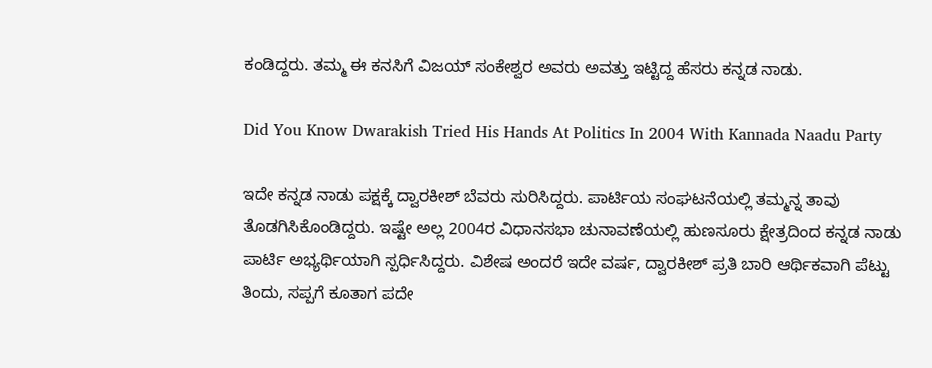ಕಂಡಿದ್ದರು. ತಮ್ಮ ಈ ಕನಸಿಗೆ ವಿಜಯ್ ಸಂಕೇಶ್ವರ ಅವರು ಅವತ್ತು ಇಟ್ಟಿದ್ದ ಹೆಸರು ಕನ್ನಡ ನಾಡು.

Did You Know Dwarakish Tried His Hands At Politics In 2004 With Kannada Naadu Party

ಇದೇ ಕನ್ನಡ ನಾಡು ಪಕ್ಷಕ್ಕೆ ದ್ವಾರಕೀಶ್ ಬೆವರು ಸುರಿಸಿದ್ದರು. ಪಾರ್ಟಿಯ ಸಂಘಟನೆಯಲ್ಲಿ ತಮ್ಮನ್ನ ತಾವು ತೊಡಗಿಸಿಕೊಂಡಿದ್ದರು. ಇಷ್ಟೇ ಅಲ್ಲ 2004ರ ವಿಧಾನಸಭಾ ಚುನಾವಣೆಯಲ್ಲಿ ಹುಣಸೂರು ಕ್ಷೇತ್ರದಿಂದ ಕನ್ನಡ ನಾಡು ಪಾರ್ಟಿ ಅಭ್ಯರ್ಥಿಯಾಗಿ ಸ್ಪರ್ಧಿಸಿದ್ದರು. ವಿಶೇಷ ಅಂದರೆ ಇದೇ ವರ್ಷ, ದ್ವಾರಕೀಶ್ ಪ್ರತಿ ಬಾರಿ ಆರ್ಥಿಕವಾಗಿ ಪೆಟ್ಟು ತಿಂದು, ಸಪ್ಪಗೆ ಕೂತಾಗ ಪದೇ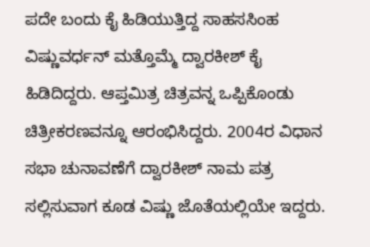ಪದೇ ಬಂದು ಕೈ ಹಿಡಿಯುತ್ತಿದ್ದ ಸಾಹಸಸಿಂಹ ವಿಷ್ಣುವರ್ಧನ್ ಮತ್ತೊಮ್ಮೆ ದ್ವಾರಕೀಶ್ ಕೈ ಹಿಡಿದಿದ್ದರು. ಆಪ್ತಮಿತ್ರ ಚಿತ್ರವನ್ನ ಒಪ್ಪಿಕೊಂಡು ಚಿತ್ರೀಕರಣವನ್ನೂ ಆರಂಭಿಸಿದ್ದರು. 2004ರ ವಿಧಾನ ಸಭಾ ಚುನಾವಣೆಗೆ ದ್ವಾರಕೀಶ್ ನಾಮ ಪತ್ರ ಸಲ್ಲಿಸುವಾಗ ಕೂಡ ವಿಷ್ಣು ಜೊತೆಯಲ್ಲಿಯೇ ಇದ್ದರು.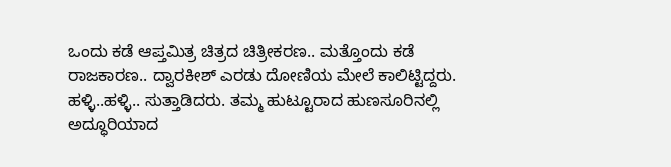ಒಂದು ಕಡೆ ಆಪ್ತಮಿತ್ರ ಚಿತ್ರದ ಚಿತ್ರೀಕರಣ.. ಮತ್ತೊಂದು ಕಡೆ ರಾಜಕಾರಣ.. ದ್ವಾರಕೀಶ್ ಎರಡು ದೋಣಿಯ ಮೇಲೆ ಕಾಲಿಟ್ಟಿದ್ದರು. ಹಳ್ಳಿ..ಹಳ್ಳಿ.. ಸುತ್ತಾಡಿದರು. ತಮ್ಮ ಹುಟ್ಟೂರಾದ ಹುಣಸೂರಿನಲ್ಲಿ ಅದ್ಧೂರಿಯಾದ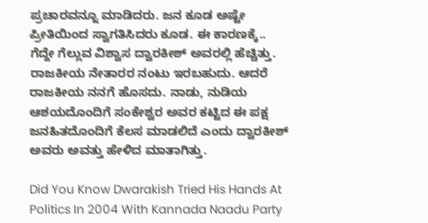ಪ್ರಚಾರವನ್ನೂ ಮಾಡಿದರು. ಜನ ಕೂಡ ಅಷ್ಟೇ ಪ್ರೀತಿಯಿಂದ ಸ್ವಾಗತಿಸಿದರು ಕೂಡ. ಈ ಕಾರಣಕ್ಕೆ.. ಗೆದ್ದೇ ಗೆಲ್ಲುವ ವಿಶ್ವಾಸ ದ್ವಾರಕೀಶ್ ಅವರಲ್ಲಿ ಹೆಚ್ಚಿತ್ತು. ರಾಜಕೀಯ ನೇತಾರರ ನಂಟು ಇರಬಹುದು. ಆದರೆ ರಾಜಕೀಯ ನನಗೆ ಹೊಸದು. ನಾಡು, ನುಡಿಯ ಆಶಯದೊಂದಿಗೆ ಸಂಕೇಶ್ವರ ಅವರ ಕಟ್ಟಿದ ಈ ಪಕ್ಷ ಜನಹಿತದೊಂದಿಗೆ ಕೆಲಸ ಮಾಡಲಿದೆ ಎಂದು ದ್ವಾರಕೀಶ್‌ ಅವರು ಅವತ್ತು ಹೇಳಿದ ಮಾತಾಗಿತ್ತು.

Did You Know Dwarakish Tried His Hands At Politics In 2004 With Kannada Naadu Party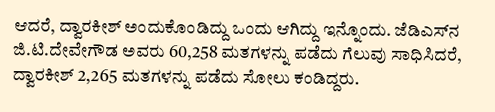ಆದರೆ, ದ್ವಾರಕೀಶ್ ಅಂದುಕೊಂಡಿದ್ದು ಒಂದು ಆಗಿದ್ದು ಇನ್ನೊಂದು. ಜೆಡಿಎಸ್‌ನ ಜಿ.ಟಿ.ದೇವೇಗೌಡ ಅವರು 60,258 ಮತಗಳನ್ನು ಪಡೆದು ಗೆಲುವು ಸಾಧಿಸಿದರೆ, ದ್ವಾರಕೀಶ್ 2,265 ಮತಗಳನ್ನು ಪಡೆದು ಸೋಲು ಕಂಡಿದ್ದರು.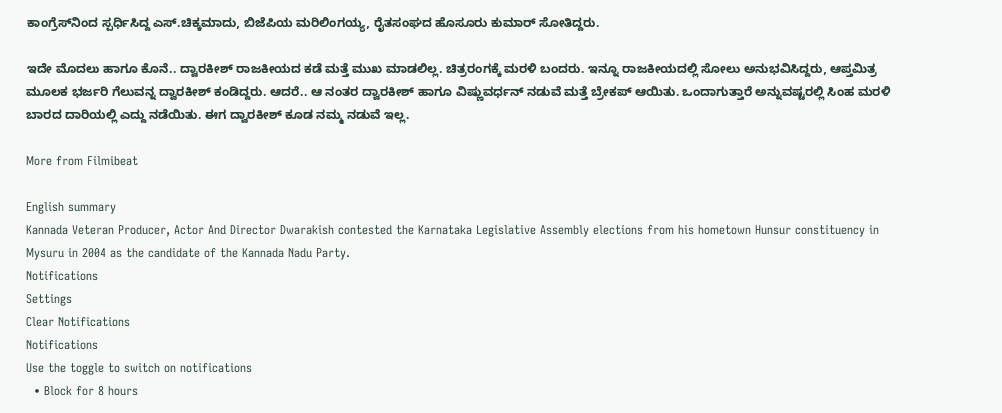ಕಾಂಗ್ರೆಸ್‌ನಿಂದ ಸ್ಪರ್ಧಿಸಿದ್ದ ಎಸ್‌.ಚಿಕ್ಕಮಾದು, ಬಿಜೆಪಿಯ ಮರಿಲಿಂಗಯ್ಯ, ರೈತಸಂಘದ ಹೊಸೂರು ಕುಮಾರ್‌ ಸೋತಿದ್ದರು.

ಇದೇ ಮೊದಲು ಹಾಗೂ ಕೊನೆ.. ದ್ವಾರಕೀಶ್ ರಾಜಕೀಯದ ಕಡೆ ಮತ್ತೆ ಮುಖ ಮಾಡಲಿಲ್ಲ. ಚಿತ್ರರಂಗಕ್ಕೆ ಮರಳಿ ಬಂದರು. ಇನ್ನೂ ರಾಜಕೀಯದಲ್ಲಿ ಸೋಲು ಅನುಭವಿಸಿದ್ದರು, ಆಪ್ತಮಿತ್ರ ಮೂಲಕ ಭರ್ಜರಿ ಗೆಲುವನ್ನ ದ್ವಾರಕೀಶ್ ಕಂಡಿದ್ದರು. ಆದರೆ.. ಆ ನಂತರ ದ್ವಾರಕೀಶ್ ಹಾಗೂ ವಿಷ್ಣುವರ್ಧನ್ ನಡುವೆ ಮತ್ತೆ ಬ್ರೇಕಪ್‌ ಆಯಿತು. ಒಂದಾಗುತ್ತಾರೆ ಅನ್ನುವಷ್ಟರಲ್ಲಿ ಸಿಂಹ ಮರಳಿ ಬಾರದ ದಾರಿಯಲ್ಲಿ ಎದ್ದು ನಡೆಯಿತು. ಈಗ ದ್ವಾರಕೀಶ್ ಕೂಡ ನಮ್ಮ ನಡುವೆ ಇಲ್ಲ.

More from Filmibeat

English summary
Kannada Veteran Producer, Actor And Director Dwarakish contested the Karnataka Legislative Assembly elections from his hometown Hunsur constituency in Mysuru in 2004 as the candidate of the Kannada Nadu Party.
Notifications
Settings
Clear Notifications
Notifications
Use the toggle to switch on notifications
  • Block for 8 hours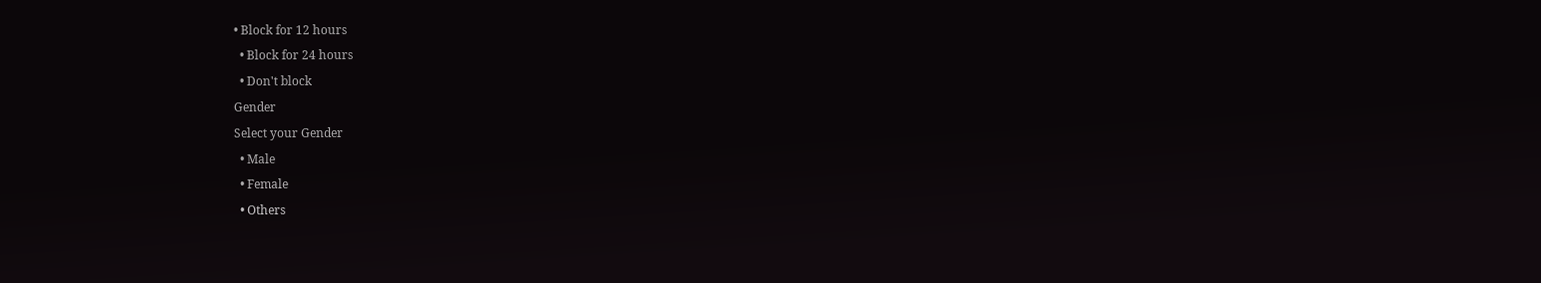• Block for 12 hours
  • Block for 24 hours
  • Don't block
Gender
Select your Gender
  • Male
  • Female
  • Others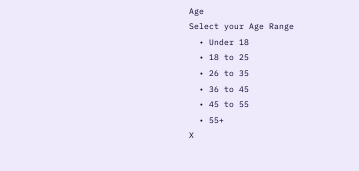Age
Select your Age Range
  • Under 18
  • 18 to 25
  • 26 to 35
  • 36 to 45
  • 45 to 55
  • 55+
X